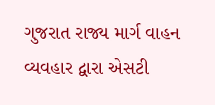ગુજરાત રાજ્ય માર્ગ વાહન વ્યવહાર દ્વારા એસટી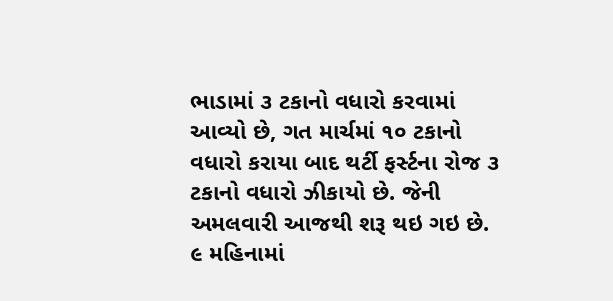ભાડામાં ૩ ટકાનો વધારો કરવામાં આવ્યો છે, ગત માર્ચમાં ૧૦ ટકાનો વધારો કરાયા બાદ થર્ટી ફર્સ્ટના રોજ ૩ ટકાનો વધારો ઝીકાયો છે. જેની અમલવારી આજથી શરૂ થઇ ગઇ છે. ૯ મહિનામાં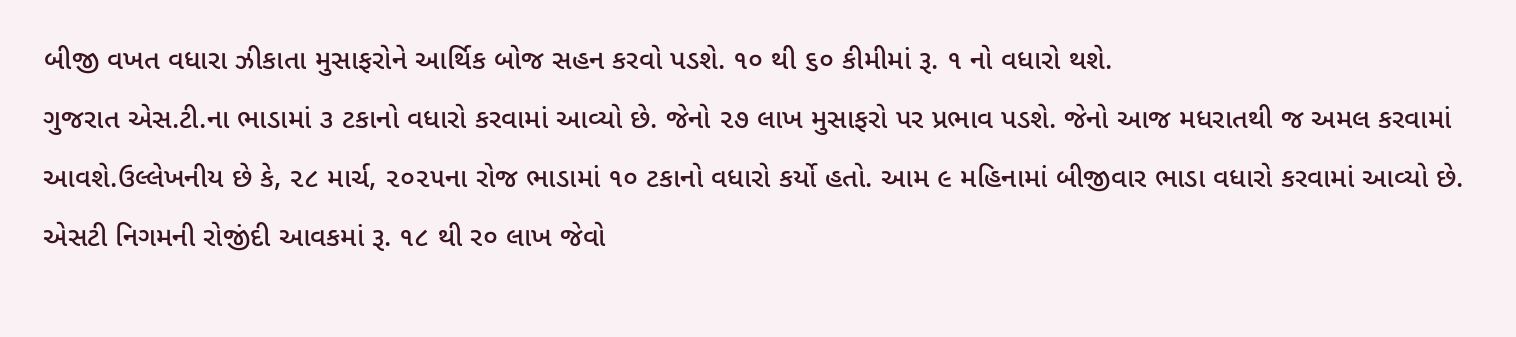બીજી વખત વધારા ઝીકાતા મુસાફરોને આર્થિક બોજ સહન કરવો પડશે. ૧૦ થી ૬૦ કીમીમાં રૂ. ૧ નો વધારો થશે.
ગુજરાત એસ.ટી.ના ભાડામાં ૩ ટકાનો વધારો કરવામાં આવ્યો છે. જેનો ૨૭ લાખ મુસાફરો પર પ્રભાવ પડશે. જેનો આજ મધરાતથી જ અમલ કરવામાં આવશે.ઉલ્લેખનીય છે કે, ૨૮ માર્ચ, ૨૦૨૫ના રોજ ભાડામાં ૧૦ ટકાનો વધારો કર્યો હતો. આમ ૯ મહિનામાં બીજીવાર ભાડા વધારો કરવામાં આવ્યો છે. એસટી નિગમની રોજીંદી આવકમાં રૂ. ૧૮ થી ર૦ લાખ જેવો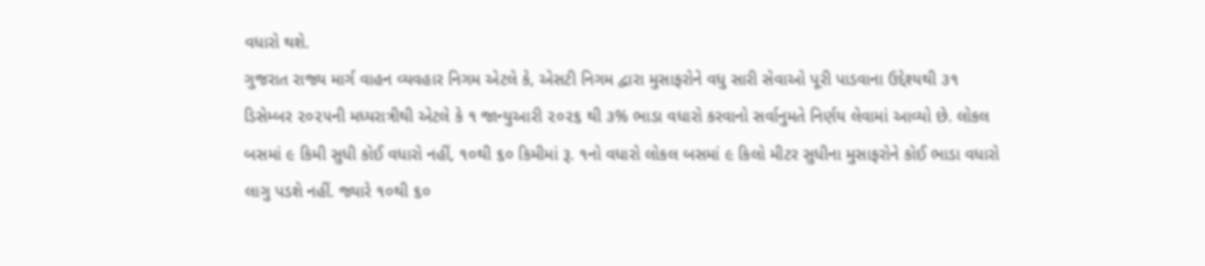વધારો થશે.
ગુજરાત રાજ્ય માર્ગ વાહન વ્યવહાર નિગમ એટલે કે, એસટી નિગમ દ્વારા મુસાફરોને વધુ સારી સેવાઓ પૂરી પાડવાના ઉદ્દેશ્યથી ૩૧ ડિસેમ્બર ૨૦૨૫ની મધ્યરાત્રીથી એટલે કે ૧ જાન્યુઆરી ૨૦૨૬ થી ૩% ભાડા વધારો કરવાનો સર્વાનુમતે નિર્ણય લેવામાં આવ્યો છે. લોકલ બસમાં ૯ કિમી સુધી કોઈ વધારો નહીં, ૧૦થી ૬૦ કિમીમાં રૂ. ૧નો વધારો લોકલ બસમાં ૯ કિલો મીટર સુધીના મુસાફરોને કોઈ ભાડા વધારો લાગુ પડશે નહીં. જ્યારે ૧૦થી ૬૦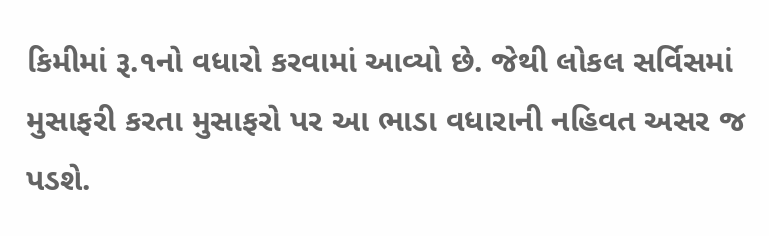કિમીમાં રૂ.૧નો વધારો કરવામાં આવ્યો છે. જેથી લોકલ સર્વિસમાં મુસાફરી કરતા મુસાફરો પર આ ભાડા વધારાની નહિવત અસર જ પડશે.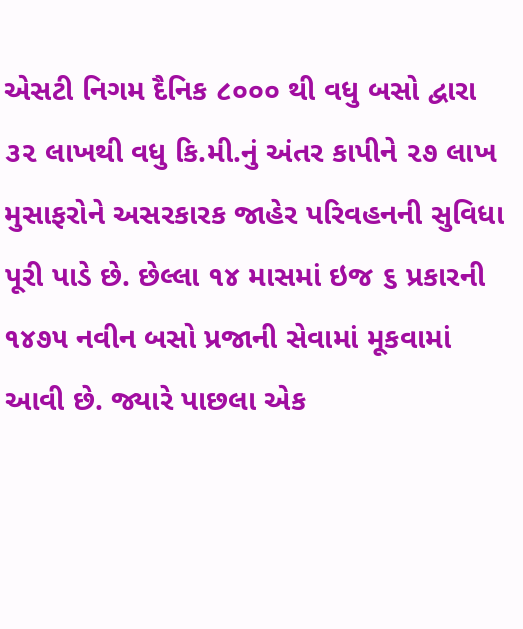એસટી નિગમ દૈનિક ૮૦૦૦ થી વધુ બસો દ્વારા ૩૨ લાખથી વધુ કિ.મી.નું અંતર કાપીને ૨૭ લાખ મુસાફરોને અસરકારક જાહેર પરિવહનની સુવિધા પૂરી પાડે છે. છેલ્લા ૧૪ માસમાં ઇજ ૬ પ્રકારની ૧૪૭૫ નવીન બસો પ્રજાની સેવામાં મૂકવામાં આવી છે. જ્યારે પાછલા એક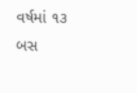વર્ષમાં ૧૩ બસ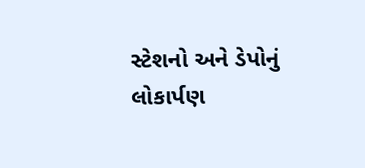સ્ટેશનો અને ડેપોનું લોકાર્પણ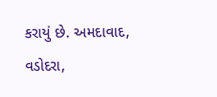કરાયું છે. અમદાવાદ, વડોદરા,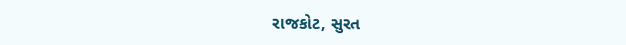રાજકોટ, સુરત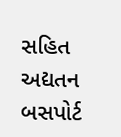સહિત અદ્યતન બસપોર્ટ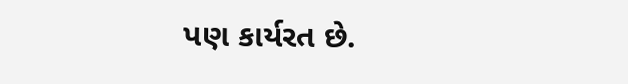પણ કાર્યરત છે.